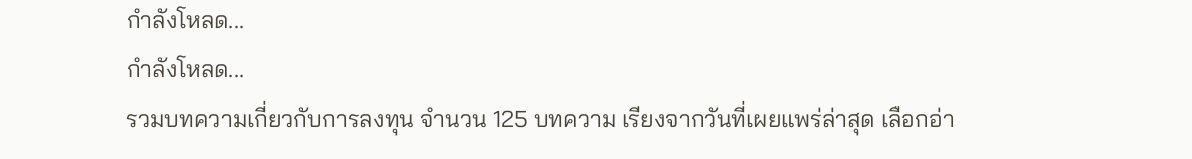กำลังโหลด...
กำลังโหลด...
รวมบทความเกี่ยวกับการลงทุน จำนวน 125 บทความ เรียงจากวันที่เผยแพร่ล่าสุด เลือกอ่า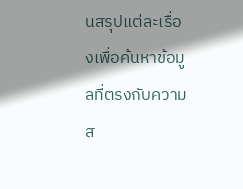นสรุปแต่ละเรื่องเพื่อค้นหาข้อมูลที่ตรงกับความส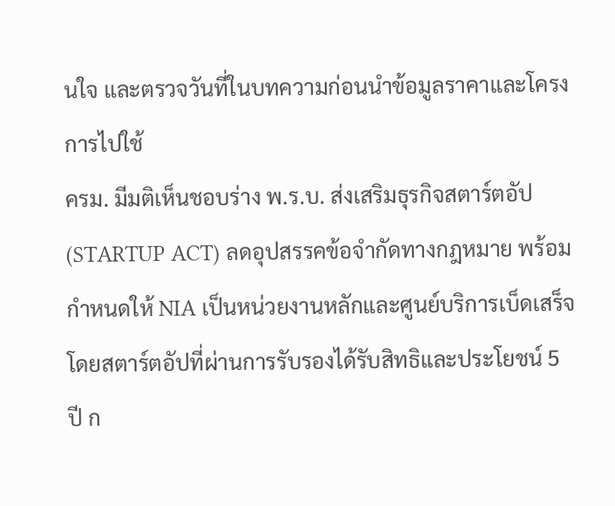นใจ และตรวจวันที่ในบทความก่อนนำข้อมูลราคาและโครงการไปใช้
ครม. มีมติเห็นชอบร่าง พ.ร.บ. ส่งเสริมธุรกิจสตาร์ตอัป (STARTUP ACT) ลดอุปสรรคข้อจำกัดทางกฎหมาย พร้อมกำหนดให้ NIA เป็นหน่วยงานหลักและศูนย์บริการเบ็ดเสร็จ โดยสตาร์ตอัปที่ผ่านการรับรองได้รับสิทธิและประโยชน์ 5 ปี ก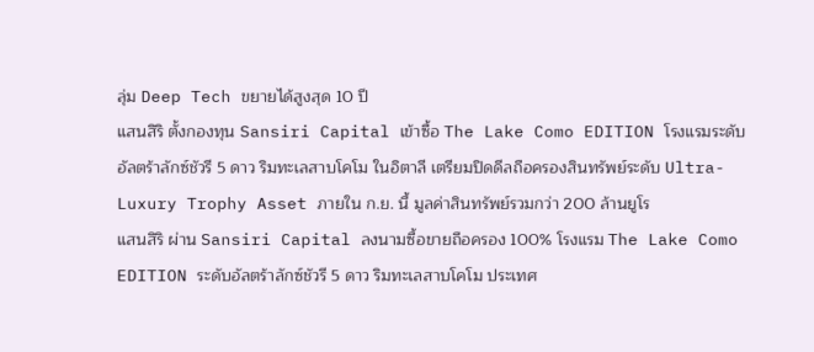ลุ่ม Deep Tech ขยายได้สูงสุด 10 ปี
แสนสิริ ตั้งกองทุน Sansiri Capital เข้าซื้อ The Lake Como EDITION โรงแรมระดับอัลตร้าลักซ์ชัวรี 5 ดาว ริมทะเลสาบโคโม ในอิตาลี เตรียมปิดดีลถือครองสินทรัพย์ระดับ Ultra-Luxury Trophy Asset ภายใน ก.ย. นี้ มูลค่าสินทรัพย์รวมกว่า 200 ล้านยูโร
แสนสิริ ผ่าน Sansiri Capital ลงนามซื้อขายถือครอง 100% โรงแรม The Lake Como EDITION ระดับอัลตร้าลักซ์ชัวรี 5 ดาว ริมทะเลสาบโคโม ประเทศ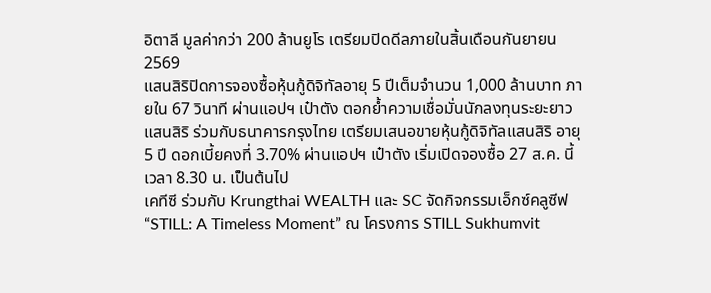อิตาลี มูลค่ากว่า 200 ล้านยูโร เตรียมปิดดีลภายในสิ้นเดือนกันยายน 2569
แสนสิริปิดการจองซื้อหุ้นกู้ดิจิทัลอายุ 5 ปีเต็มจำนวน 1,000 ล้านบาท ภายใน 67 วินาที ผ่านแอปฯ เป๋าตัง ตอกย้ำความเชื่อมั่นนักลงทุนระยะยาว
แสนสิริ ร่วมกับธนาคารกรุงไทย เตรียมเสนอขายหุ้นกู้ดิจิทัลแสนสิริ อายุ 5 ปี ดอกเบี้ยคงที่ 3.70% ผ่านแอปฯ เป๋าตัง เริ่มเปิดจองซื้อ 27 ส.ค. นี้ เวลา 8.30 น. เป็นต้นไป
เคทีซี ร่วมกับ Krungthai WEALTH และ SC จัดกิจกรรมเอ็กซ์คลูซีฟ “STILL: A Timeless Moment” ณ โครงการ STILL Sukhumvit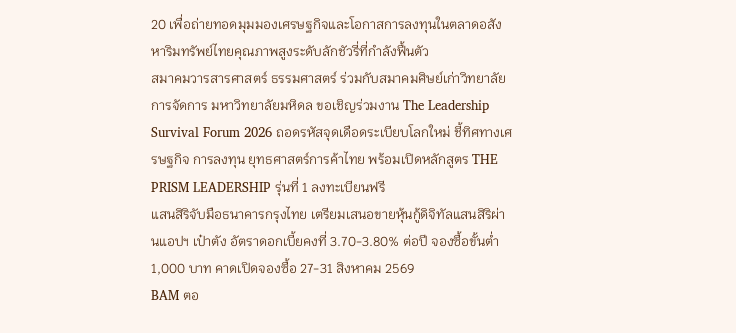20 เพื่อถ่ายทอดมุมมองเศรษฐกิจและโอกาสการลงทุนในตลาดอสังหาริมทรัพย์ไทยคุณภาพสูงระดับลักชัวรี่ที่กำลังฟื้นตัว
สมาคมวารสารศาสตร์ ธรรมศาสตร์ ร่วมกับสมาคมศิษย์เก่าวิทยาลัยการจัดการ มหาวิทยาลัยมหิดล ขอเชิญร่วมงาน The Leadership Survival Forum 2026 ถอดรหัสจุดเดือดระเบียบโลกใหม่ ชี้ทิศทางเศรษฐกิจ การลงทุน ยุทธศาสตร์การค้าไทย พร้อมเปิดหลักสูตร THE PRISM LEADERSHIP รุ่นที่ 1 ลงทะเบียนฟรี
แสนสิริจับมือธนาคารกรุงไทย เตรียมเสนอขายหุ้นกู้ดิจิทัลแสนสิริผ่านแอปฯ เป๋าตัง อัตราดอกเบี้ยคงที่ 3.70-3.80% ต่อปี จองซื้อขั้นต่ำ 1,000 บาท คาดเปิดจองซื้อ 27-31 สิงหาคม 2569
BAM ตอ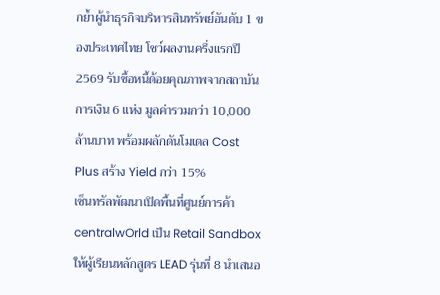กย้ำผู้นำธุรกิจบริหารสินทรัพย์อันดับ 1 ของประเทศไทย โชว์ผลงานครึ่งแรกปี 2569 รับซื้อหนี้ด้อยคุณภาพจากสถาบันการเงิน 6 แห่ง มูลค่ารวมกว่า 10,000 ล้านบาท พร้อมผลักดันโมเดล Cost Plus สร้าง Yield กว่า 15%
เซ็นทรัลพัฒนาเปิดพื้นที่ศูนย์การค้า centralwOrld เป็น Retail Sandbox ให้ผู้เรียนหลักสูตร LEAD รุ่นที่ 8 นำเสนอ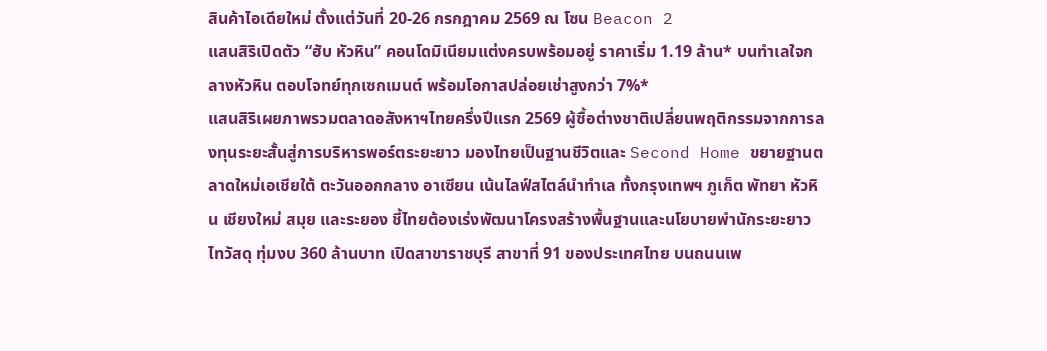สินค้าไอเดียใหม่ ตั้งแต่วันที่ 20-26 กรกฎาคม 2569 ณ โซน Beacon 2
แสนสิริเปิดตัว “ฮับ หัวหิน” คอนโดมิเนียมแต่งครบพร้อมอยู่ ราคาเริ่ม 1.19 ล้าน* บนทำเลใจกลางหัวหิน ตอบโจทย์ทุกเซกเมนต์ พร้อมโอกาสปล่อยเช่าสูงกว่า 7%*
แสนสิริเผยภาพรวมตลาดอสังหาฯไทยครึ่งปีแรก 2569 ผู้ซื้อต่างชาติเปลี่ยนพฤติกรรมจากการลงทุนระยะสั้นสู่การบริหารพอร์ตระยะยาว มองไทยเป็นฐานชีวิตและ Second Home ขยายฐานตลาดใหม่เอเชียใต้ ตะวันออกกลาง อาเซียน เน้นไลฟ์สไตล์นำทำเล ทั้งกรุงเทพฯ ภูเก็ต พัทยา หัวหิน เชียงใหม่ สมุย และระยอง ชี้ไทยต้องเร่งพัฒนาโครงสร้างพื้นฐานและนโยบายพำนักระยะยาว
ไทวัสดุ ทุ่มงบ 360 ล้านบาท เปิดสาขาราชบุรี สาขาที่ 91 ของประเทศไทย บนถนนเพ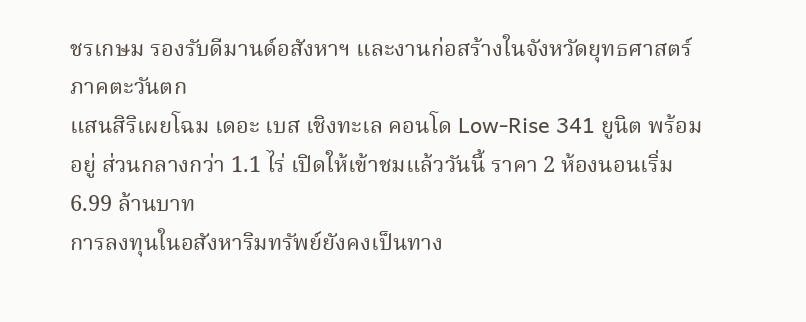ชรเกษม รองรับดีมานด์อสังหาฯ และงานก่อสร้างในจังหวัดยุทธศาสตร์ภาคตะวันตก
แสนสิริเผยโฉม เดอะ เบส เชิงทะเล คอนโด Low-Rise 341 ยูนิต พร้อมอยู่ ส่วนกลางกว่า 1.1 ไร่ เปิดให้เข้าชมแล้ววันนี้ ราคา 2 ห้องนอนเริ่ม 6.99 ล้านบาท
การลงทุนในอสังหาริมทรัพย์ยังคงเป็นทาง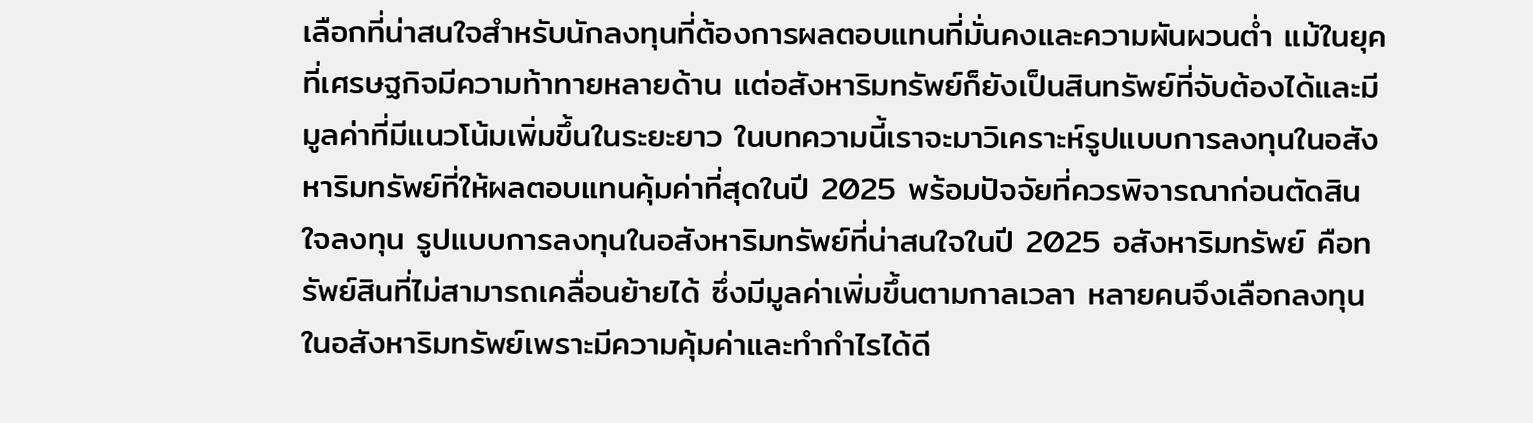เลือกที่น่าสนใจสำหรับนักลงทุนที่ต้องการผลตอบแทนที่มั่นคงและความผันผวนต่ำ แม้ในยุคที่เศรษฐกิจมีความท้าทายหลายด้าน แต่อสังหาริมทรัพย์ก็ยังเป็นสินทรัพย์ที่จับต้องได้และมีมูลค่าที่มีแนวโน้มเพิ่มขึ้นในระยะยาว ในบทความนี้เราจะมาวิเคราะห์รูปแบบการลงทุนในอสังหาริมทรัพย์ที่ให้ผลตอบแทนคุ้มค่าที่สุดในปี 2025 พร้อมปัจจัยที่ควรพิจารณาก่อนตัดสินใจลงทุน รูปแบบการลงทุนในอสังหาริมทรัพย์ที่น่าสนใจในปี 2025 อสังหาริมทรัพย์ คือทรัพย์สินที่ไม่สามารถเคลื่อนย้ายได้ ซึ่งมีมูลค่าเพิ่มขึ้นตามกาลเวลา หลายคนจึงเลือกลงทุนในอสังหาริมทรัพย์เพราะมีความคุ้มค่าและทำกำไรได้ดี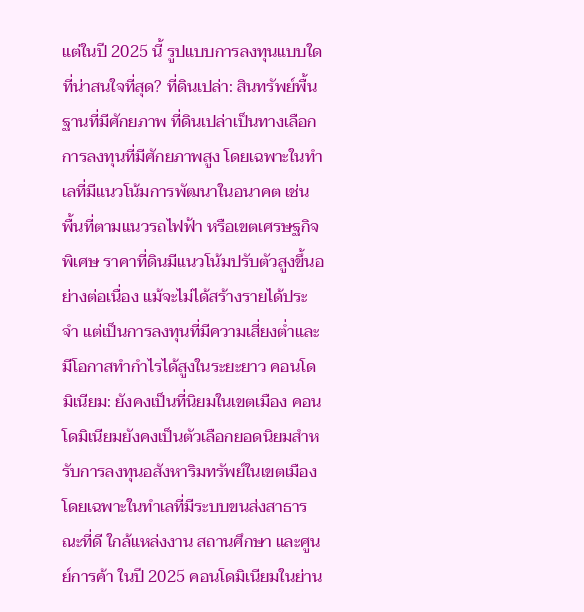แต่ในปี 2025 นี้ รูปแบบการลงทุนแบบใดที่น่าสนใจที่สุด? ที่ดินเปล่า: สินทรัพย์พื้นฐานที่มีศักยภาพ ที่ดินเปล่าเป็นทางเลือกการลงทุนที่มีศักยภาพสูง โดยเฉพาะในทำเลที่มีแนวโน้มการพัฒนาในอนาคต เช่น พื้นที่ตามแนวรถไฟฟ้า หรือเขตเศรษฐกิจพิเศษ ราคาที่ดินมีแนวโน้มปรับตัวสูงขึ้นอย่างต่อเนื่อง แม้จะไม่ได้สร้างรายได้ประจำ แต่เป็นการลงทุนที่มีความเสี่ยงต่ำและมีโอกาสทำกำไรได้สูงในระยะยาว คอนโดมิเนียม: ยังคงเป็นที่นิยมในเขตเมือง คอนโดมิเนียมยังคงเป็นตัวเลือกยอดนิยมสำหรับการลงทุนอสังหาริมทรัพย์ในเขตเมือง โดยเฉพาะในทำเลที่มีระบบขนส่งสาธารณะที่ดี ใกล้แหล่งงาน สถานศึกษา และศูนย์การค้า ในปี 2025 คอนโดมิเนียมในย่าน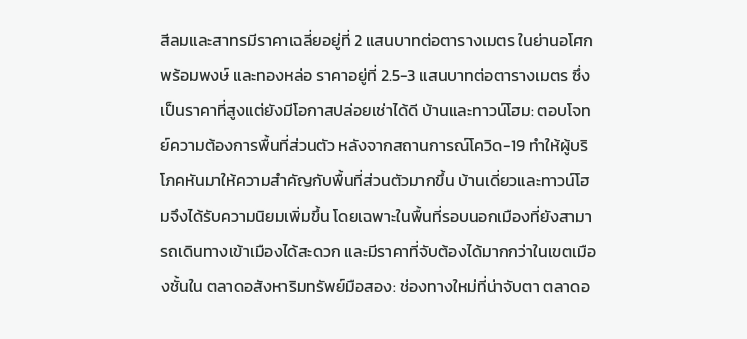สีลมและสาทรมีราคาเฉลี่ยอยู่ที่ 2 แสนบาทต่อตารางเมตร ในย่านอโศก พร้อมพงษ์ และทองหล่อ ราคาอยู่ที่ 2.5-3 แสนบาทต่อตารางเมตร ซึ่งเป็นราคาที่สูงแต่ยังมีโอกาสปล่อยเช่าได้ดี บ้านและทาวน์โฮม: ตอบโจทย์ความต้องการพื้นที่ส่วนตัว หลังจากสถานการณ์โควิด-19 ทำให้ผู้บริโภคหันมาให้ความสำคัญกับพื้นที่ส่วนตัวมากขึ้น บ้านเดี่ยวและทาวน์โฮมจึงได้รับความนิยมเพิ่มขึ้น โดยเฉพาะในพื้นที่รอบนอกเมืองที่ยังสามารถเดินทางเข้าเมืองได้สะดวก และมีราคาที่จับต้องได้มากกว่าในเขตเมืองชั้นใน ตลาดอสังหาริมทรัพย์มือสอง: ช่องทางใหม่ที่น่าจับตา ตลาดอ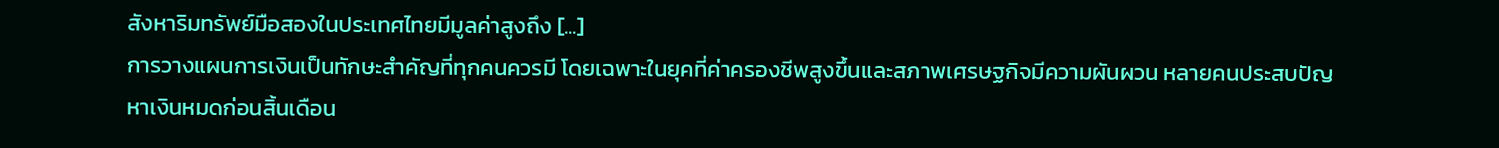สังหาริมทรัพย์มือสองในประเทศไทยมีมูลค่าสูงถึง [...]
การวางแผนการเงินเป็นทักษะสำคัญที่ทุกคนควรมี โดยเฉพาะในยุคที่ค่าครองชีพสูงขึ้นและสภาพเศรษฐกิจมีความผันผวน หลายคนประสบปัญหาเงินหมดก่อนสิ้นเดือน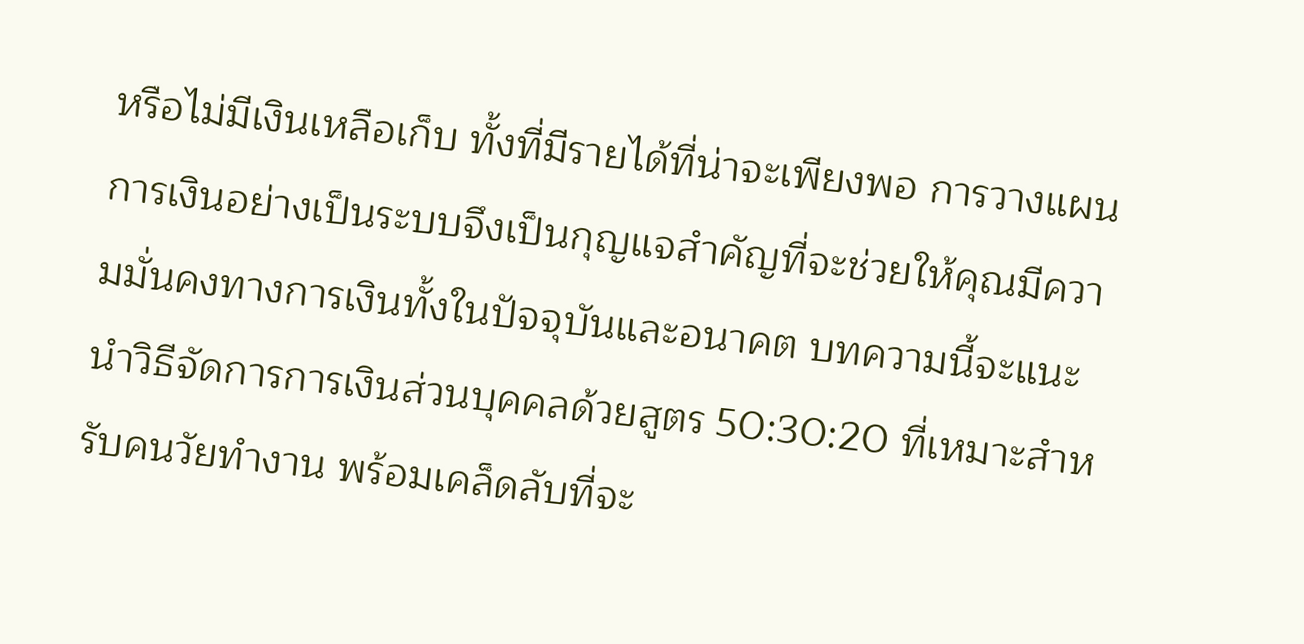หรือไม่มีเงินเหลือเก็บ ทั้งที่มีรายได้ที่น่าจะเพียงพอ การวางแผนการเงินอย่างเป็นระบบจึงเป็นกุญแจสำคัญที่จะช่วยให้คุณมีความมั่นคงทางการเงินทั้งในปัจจุบันและอนาคต บทความนี้จะแนะนำวิธีจัดการการเงินส่วนบุคคลด้วยสูตร 50:30:20 ที่เหมาะสำหรับคนวัยทำงาน พร้อมเคล็ดลับที่จะ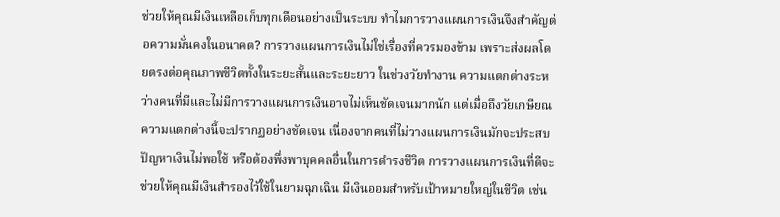ช่วยให้คุณมีเงินเหลือเก็บทุกเดือนอย่างเป็นระบบ ทำไมการวางแผนการเงินจึงสำคัญต่อความมั่นคงในอนาคต? การวางแผนการเงินไม่ใช่เรื่องที่ควรมองข้าม เพราะส่งผลโดยตรงต่อคุณภาพชีวิตทั้งในระยะสั้นและระยะยาว ในช่วงวัยทำงาน ความแตกต่างระหว่างคนที่มีและไม่มีการวางแผนการเงินอาจไม่เห็นชัดเจนมากนัก แต่เมื่อถึงวัยเกษียณ ความแตกต่างนี้จะปรากฏอย่างชัดเจน เนื่องจากคนที่ไม่วางแผนการเงินมักจะประสบปัญหาเงินไม่พอใช้ หรือต้องพึ่งพาบุคคลอื่นในการดำรงชีวิต การวางแผนการเงินที่ดีจะช่วยให้คุณมีเงินสำรองไว้ใช้ในยามฉุกเฉิน มีเงินออมสำหรับเป้าหมายใหญ่ในชีวิต เช่น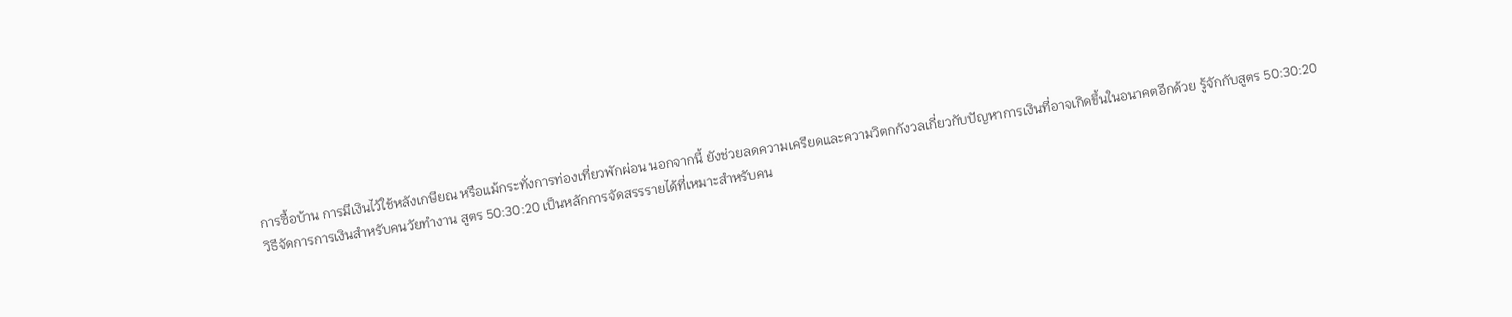การซื้อบ้าน การมีเงินไว้ใช้หลังเกษียณ หรือแม้กระทั่งการท่องเที่ยวพักผ่อน นอกจากนี้ ยังช่วยลดความเครียดและความวิตกกังวลเกี่ยวกับปัญหาการเงินที่อาจเกิดขึ้นในอนาคตอีกด้วย รู้จักกับสูตร 50:30:20 วิธีจัดการการเงินสำหรับคนวัยทำงาน สูตร 50:30:20 เป็นหลักการจัดสรรรายได้ที่เหมาะสำหรับคน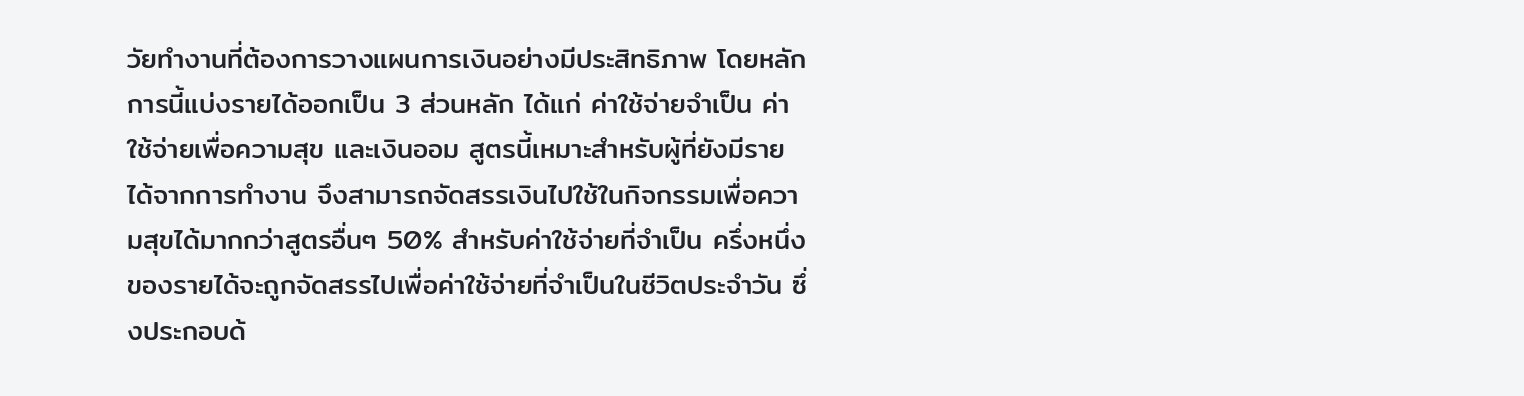วัยทำงานที่ต้องการวางแผนการเงินอย่างมีประสิทธิภาพ โดยหลักการนี้แบ่งรายได้ออกเป็น 3 ส่วนหลัก ได้แก่ ค่าใช้จ่ายจำเป็น ค่าใช้จ่ายเพื่อความสุข และเงินออม สูตรนี้เหมาะสำหรับผู้ที่ยังมีรายได้จากการทำงาน จึงสามารถจัดสรรเงินไปใช้ในกิจกรรมเพื่อความสุขได้มากกว่าสูตรอื่นๆ 50% สำหรับค่าใช้จ่ายที่จำเป็น ครึ่งหนึ่งของรายได้จะถูกจัดสรรไปเพื่อค่าใช้จ่ายที่จำเป็นในชีวิตประจำวัน ซึ่งประกอบด้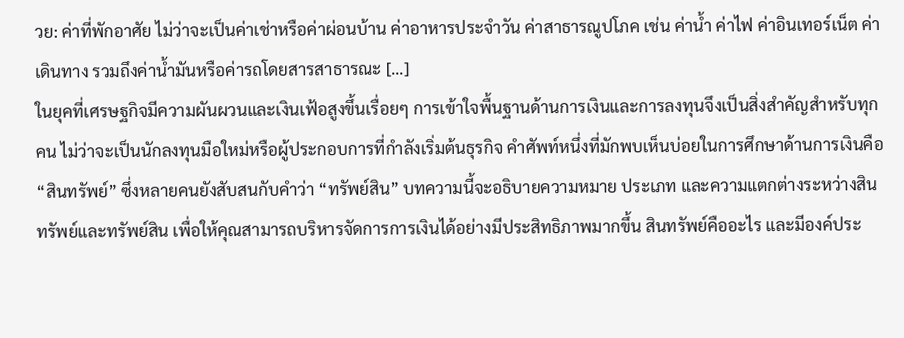วย: ค่าที่พักอาศัย ไม่ว่าจะเป็นค่าเช่าหรือค่าผ่อนบ้าน ค่าอาหารประจำวัน ค่าสาธารณูปโภค เช่น ค่าน้ำ ค่าไฟ ค่าอินเทอร์เน็ต ค่าเดินทาง รวมถึงค่าน้ำมันหรือค่ารถโดยสารสาธารณะ [...]
ในยุคที่เศรษฐกิจมีความผันผวนและเงินเฟ้อสูงขึ้นเรื่อยๆ การเข้าใจพื้นฐานด้านการเงินและการลงทุนจึงเป็นสิ่งสำคัญสำหรับทุกคน ไม่ว่าจะเป็นนักลงทุนมือใหม่หรือผู้ประกอบการที่กำลังเริ่มต้นธุรกิจ คำศัพท์หนึ่งที่มักพบเห็นบ่อยในการศึกษาด้านการเงินคือ “สินทรัพย์” ซึ่งหลายคนยังสับสนกับคำว่า “ทรัพย์สิน” บทความนี้จะอธิบายความหมาย ประเภท และความแตกต่างระหว่างสินทรัพย์และทรัพย์สิน เพื่อให้คุณสามารถบริหารจัดการการเงินได้อย่างมีประสิทธิภาพมากขึ้น สินทรัพย์คืออะไร และมีองค์ประ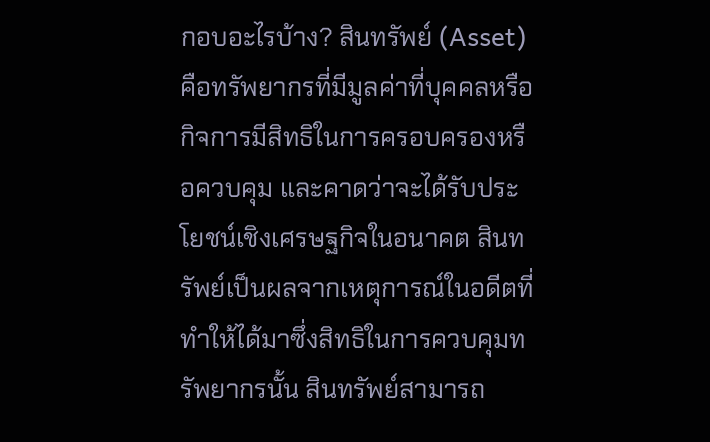กอบอะไรบ้าง? สินทรัพย์ (Asset) คือทรัพยากรที่มีมูลค่าที่บุคคลหรือกิจการมีสิทธิในการครอบครองหรือควบคุม และคาดว่าจะได้รับประโยชน์เชิงเศรษฐกิจในอนาคต สินทรัพย์เป็นผลจากเหตุการณ์ในอดีตที่ทำให้ได้มาซึ่งสิทธิในการควบคุมทรัพยากรนั้น สินทรัพย์สามารถ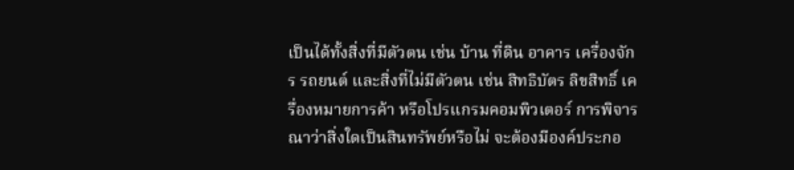เป็นได้ทั้งสิ่งที่มีตัวตน เช่น บ้าน ที่ดิน อาคาร เครื่องจักร รถยนต์ และสิ่งที่ไม่มีตัวตน เช่น สิทธิบัตร ลิขสิทธิ์ เครื่องหมายการค้า หรือโปรแกรมคอมพิวเตอร์ การพิจารณาว่าสิ่งใดเป็นสินทรัพย์หรือไม่ จะต้องมีองค์ประกอ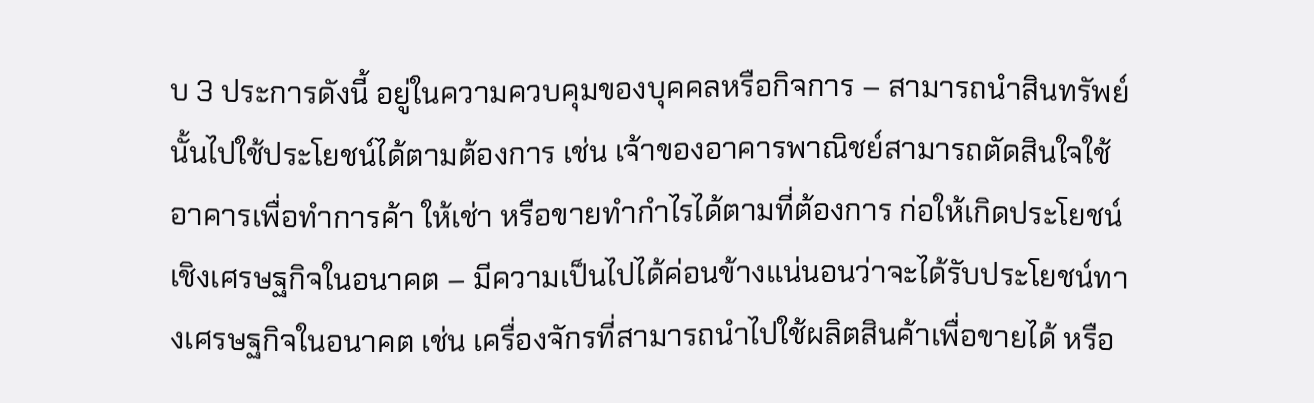บ 3 ประการดังนี้ อยู่ในความควบคุมของบุคคลหรือกิจการ – สามารถนำสินทรัพย์นั้นไปใช้ประโยชน์ได้ตามต้องการ เช่น เจ้าของอาคารพาณิชย์สามารถตัดสินใจใช้อาคารเพื่อทำการค้า ให้เช่า หรือขายทำกำไรได้ตามที่ต้องการ ก่อให้เกิดประโยชน์เชิงเศรษฐกิจในอนาคต – มีความเป็นไปได้ค่อนข้างแน่นอนว่าจะได้รับประโยชน์ทางเศรษฐกิจในอนาคต เช่น เครื่องจักรที่สามารถนำไปใช้ผลิตสินค้าเพื่อขายได้ หรือ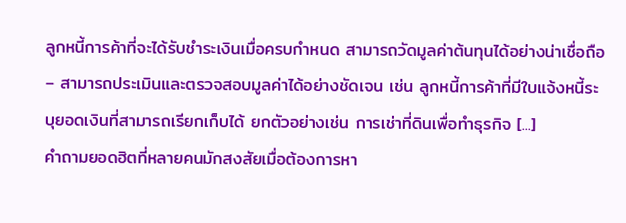ลูกหนี้การค้าที่จะได้รับชำระเงินเมื่อครบกำหนด สามารถวัดมูลค่าต้นทุนได้อย่างน่าเชื่อถือ – สามารถประเมินและตรวจสอบมูลค่าได้อย่างชัดเจน เช่น ลูกหนี้การค้าที่มีใบแจ้งหนี้ระบุยอดเงินที่สามารถเรียกเก็บได้ ยกตัวอย่างเช่น การเช่าที่ดินเพื่อทำธุรกิจ [...]
คำถามยอดฮิตที่หลายคนมักสงสัยเมื่อต้องการหา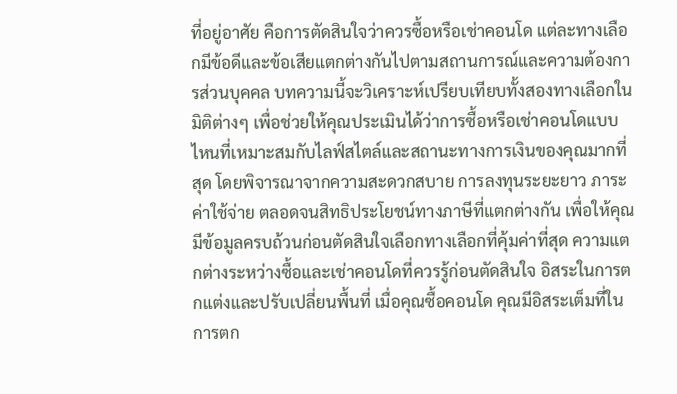ที่อยู่อาศัย คือการตัดสินใจว่าควรซื้อหรือเช่าคอนโด แต่ละทางเลือกมีข้อดีและข้อเสียแตกต่างกันไปตามสถานการณ์และความต้องการส่วนบุคคล บทความนี้จะวิเคราะห์เปรียบเทียบทั้งสองทางเลือกในมิติต่างๆ เพื่อช่วยให้คุณประเมินได้ว่าการซื้อหรือเช่าคอนโดแบบไหนที่เหมาะสมกับไลฟ์สไตล์และสถานะทางการเงินของคุณมากที่สุด โดยพิจารณาจากความสะดวกสบาย การลงทุนระยะยาว ภาระค่าใช้จ่าย ตลอดจนสิทธิประโยชน์ทางภาษีที่แตกต่างกัน เพื่อให้คุณมีข้อมูลครบถ้วนก่อนตัดสินใจเลือกทางเลือกที่คุ้มค่าที่สุด ความแตกต่างระหว่างซื้อและเช่าคอนโดที่ควรรู้ก่อนตัดสินใจ อิสระในการตกแต่งและปรับเปลี่ยนพื้นที่ เมื่อคุณซื้อคอนโด คุณมีอิสระเต็มที่ในการตก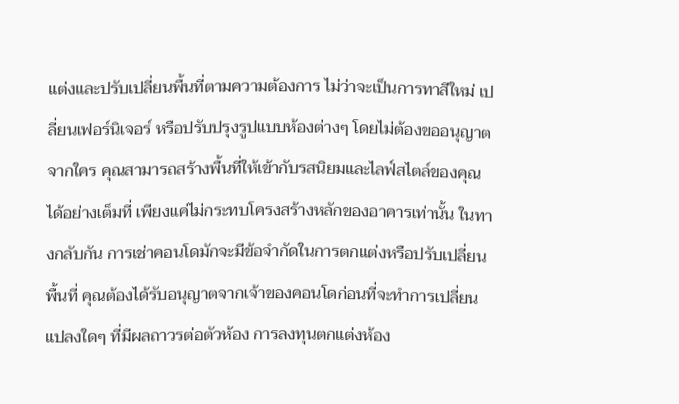แต่งและปรับเปลี่ยนพื้นที่ตามความต้องการ ไม่ว่าจะเป็นการทาสีใหม่ เปลี่ยนเฟอร์นิเจอร์ หรือปรับปรุงรูปแบบห้องต่างๆ โดยไม่ต้องขออนุญาตจากใคร คุณสามารถสร้างพื้นที่ให้เข้ากับรสนิยมและไลฟ์สไตล์ของคุณได้อย่างเต็มที่ เพียงแค่ไม่กระทบโครงสร้างหลักของอาคารเท่านั้น ในทางกลับกัน การเช่าคอนโดมักจะมีข้อจำกัดในการตกแต่งหรือปรับเปลี่ยนพื้นที่ คุณต้องได้รับอนุญาตจากเจ้าของคอนโดก่อนที่จะทำการเปลี่ยนแปลงใดๆ ที่มีผลถาวรต่อตัวห้อง การลงทุนตกแต่งห้อง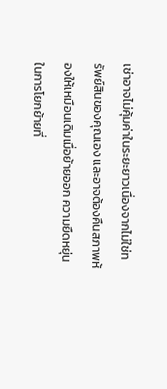เช่าอาจไม่คุ้มค่าในระยะยาวเนื่องจากไม่ใช่ทรัพย์สินของคุณเอง และอาจต้องคืนสภาพห้องให้เหมือนเดิมเมื่อย้ายออก ความยืดหยุ่นในการโยกย้ายที่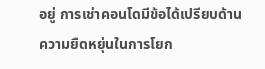อยู่ การเช่าคอนโดมีข้อได้เปรียบด้านความยืดหยุ่นในการโยก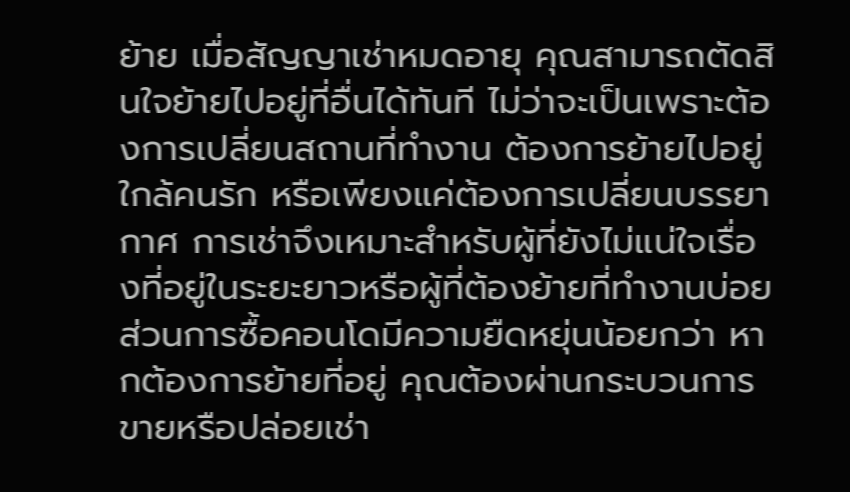ย้าย เมื่อสัญญาเช่าหมดอายุ คุณสามารถตัดสินใจย้ายไปอยู่ที่อื่นได้ทันที ไม่ว่าจะเป็นเพราะต้องการเปลี่ยนสถานที่ทำงาน ต้องการย้ายไปอยู่ใกล้คนรัก หรือเพียงแค่ต้องการเปลี่ยนบรรยากาศ การเช่าจึงเหมาะสำหรับผู้ที่ยังไม่แน่ใจเรื่องที่อยู่ในระยะยาวหรือผู้ที่ต้องย้ายที่ทำงานบ่อย ส่วนการซื้อคอนโดมีความยืดหยุ่นน้อยกว่า หากต้องการย้ายที่อยู่ คุณต้องผ่านกระบวนการขายหรือปล่อยเช่า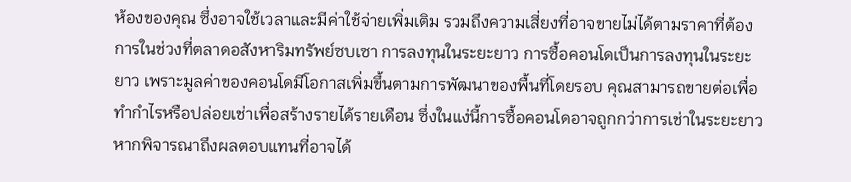ห้องของคุณ ซึ่งอาจใช้เวลาและมีค่าใช้จ่ายเพิ่มเติม รวมถึงความเสี่ยงที่อาจขายไม่ได้ตามราคาที่ต้องการในช่วงที่ตลาดอสังหาริมทรัพย์ซบเซา การลงทุนในระยะยาว การซื้อคอนโดเป็นการลงทุนในระยะยาว เพราะมูลค่าของคอนโดมีโอกาสเพิ่มขึ้นตามการพัฒนาของพื้นที่โดยรอบ คุณสามารถขายต่อเพื่อทำกำไรหรือปล่อยเช่าเพื่อสร้างรายได้รายเดือน ซึ่งในแง่นี้การซื้อคอนโดอาจถูกกว่าการเช่าในระยะยาวหากพิจารณาถึงผลตอบแทนที่อาจได้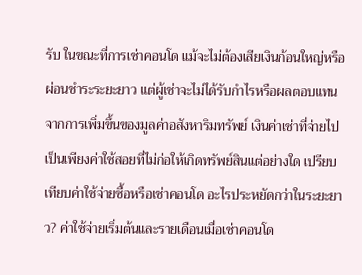รับ ในขณะที่การเช่าคอนโด แม้จะไม่ต้องเสียเงินก้อนใหญ่หรือผ่อนชำระระยะยาว แต่ผู้เช่าจะไม่ได้รับกำไรหรือผลตอบแทนจากการเพิ่มขึ้นของมูลค่าอสังหาริมทรัพย์ เงินค่าเช่าที่จ่ายไปเป็นเพียงค่าใช้สอยที่ไม่ก่อให้เกิดทรัพย์สินแต่อย่างใด เปรียบเทียบค่าใช้จ่ายซื้อหรือเช่าคอนโด อะไรประหยัดกว่าในระยะยาว? ค่าใช้จ่ายเริ่มต้นและรายเดือนเมื่อเช่าคอนโด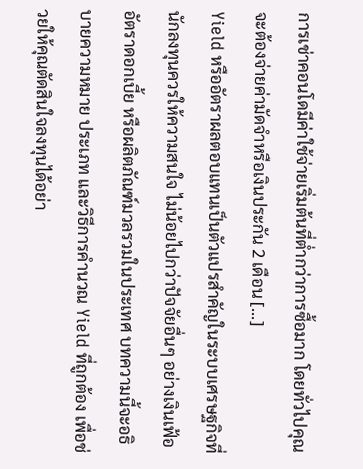การเช่าคอนโดมีค่าใช้จ่ายเริ่มต้นที่ต่ำกว่าการซื้อมาก โดยทั่วไปคุณจะต้องจ่ายค่ามัดจำหรือเงินประกัน 2 เดือน [...]
Yield หรืออัตราผลตอบแทนเป็นตัวแปรสำคัญในระบบเศรษฐกิจที่นักลงทุนควรให้ความสนใจ ไม่น้อยไปกว่าปัจจัยอื่นๆ อย่างเงินเฟ้อ อัตราดอกเบี้ย หรือผลิตภัณฑ์มวลรวมในประเทศ บทความนี้จะอธิบายความหมาย ประเภท และวิธีการคำนวณ Yield ที่ถูกต้อง เพื่อช่วยให้คุณตัดสินใจลงทุนได้อย่า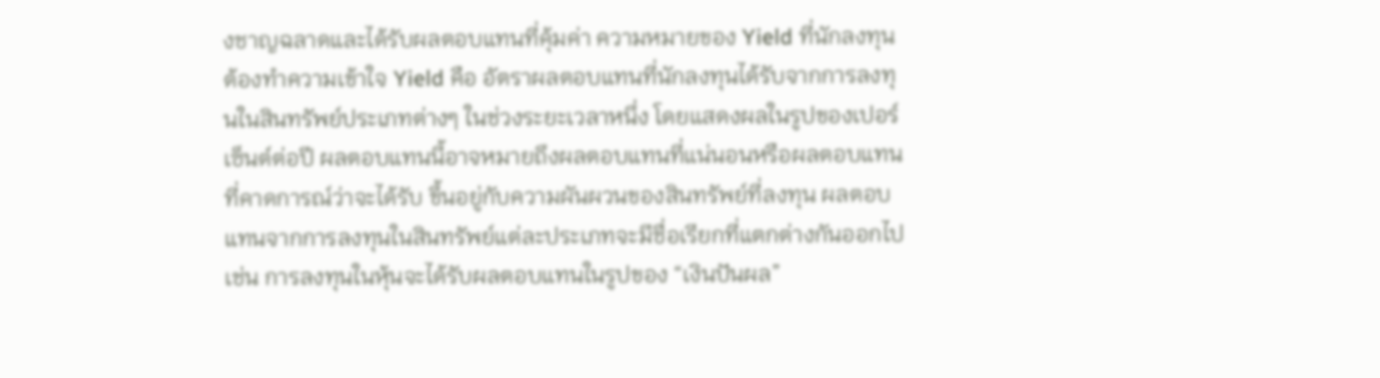งชาญฉลาดและได้รับผลตอบแทนที่คุ้มค่า ความหมายของ Yield ที่นักลงทุนต้องทำความเข้าใจ Yield คือ อัตราผลตอบแทนที่นักลงทุนได้รับจากการลงทุนในสินทรัพย์ประเภทต่างๆ ในช่วงระยะเวลาหนึ่ง โดยแสดงผลในรูปของเปอร์เซ็นต์ต่อปี ผลตอบแทนนี้อาจหมายถึงผลตอบแทนที่แน่นอนหรือผลตอบแทนที่คาดการณ์ว่าจะได้รับ ขึ้นอยู่กับความผันผวนของสินทรัพย์ที่ลงทุน ผลตอบแทนจากการลงทุนในสินทรัพย์แต่ละประเภทจะมีชื่อเรียกที่แตกต่างกันออกไป เช่น การลงทุนในหุ้นจะได้รับผลตอบแทนในรูปของ “เงินปันผล”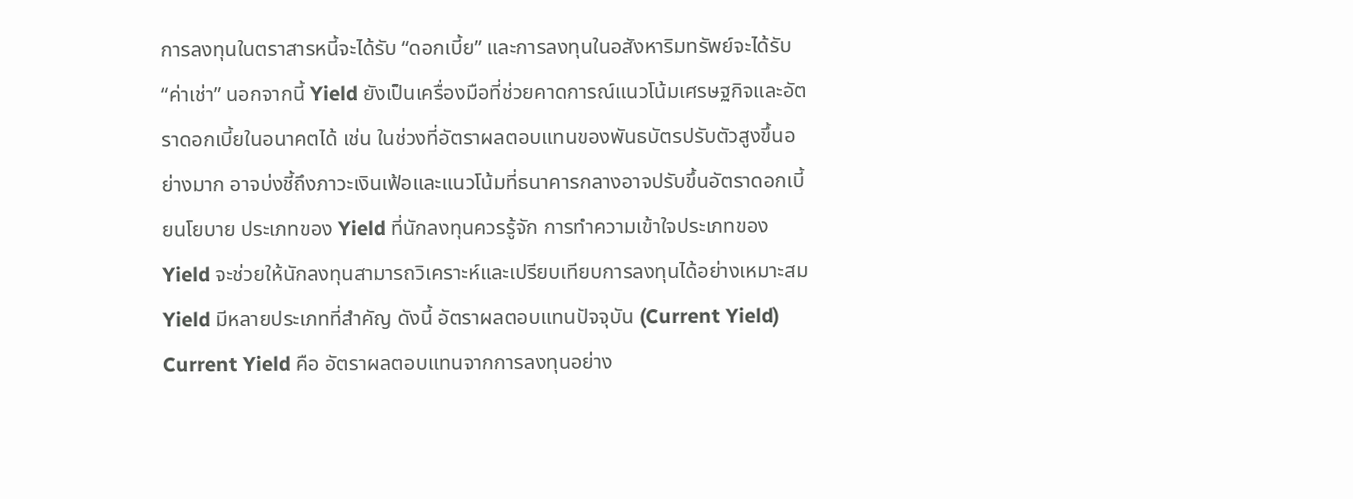การลงทุนในตราสารหนี้จะได้รับ “ดอกเบี้ย” และการลงทุนในอสังหาริมทรัพย์จะได้รับ “ค่าเช่า” นอกจากนี้ Yield ยังเป็นเครื่องมือที่ช่วยคาดการณ์แนวโน้มเศรษฐกิจและอัตราดอกเบี้ยในอนาคตได้ เช่น ในช่วงที่อัตราผลตอบแทนของพันธบัตรปรับตัวสูงขึ้นอย่างมาก อาจบ่งชี้ถึงภาวะเงินเฟ้อและแนวโน้มที่ธนาคารกลางอาจปรับขึ้นอัตราดอกเบี้ยนโยบาย ประเภทของ Yield ที่นักลงทุนควรรู้จัก การทำความเข้าใจประเภทของ Yield จะช่วยให้นักลงทุนสามารถวิเคราะห์และเปรียบเทียบการลงทุนได้อย่างเหมาะสม Yield มีหลายประเภทที่สำคัญ ดังนี้ อัตราผลตอบแทนปัจจุบัน (Current Yield) Current Yield คือ อัตราผลตอบแทนจากการลงทุนอย่าง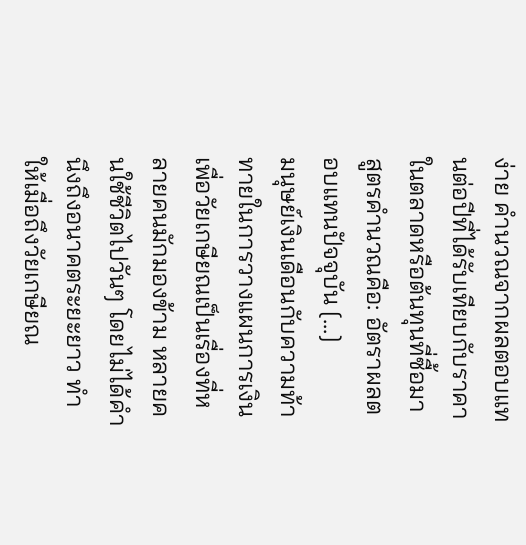ง่าย คำนวณจากผลตอบแทนต่อปีที่ได้รับเทียบกับราคาในตลาดหรือต้นทุนที่ซื้อมา สูตรคำนวณคือ: อัตราผลตอบแทนปัจจุบัน [...]
มนุษย์เงินเดือนกับความท้าทายในการวางแผนการเงินเพื่อวัยเกษียณเป็นเรื่องที่หลายคนมักมองข้าม หลายคนใช้ชีวิตไปวันๆ โดยไม่ได้คำนึงถึงอนาคตระยะยาว ทำให้เมื่อถึงวัยเกษียณ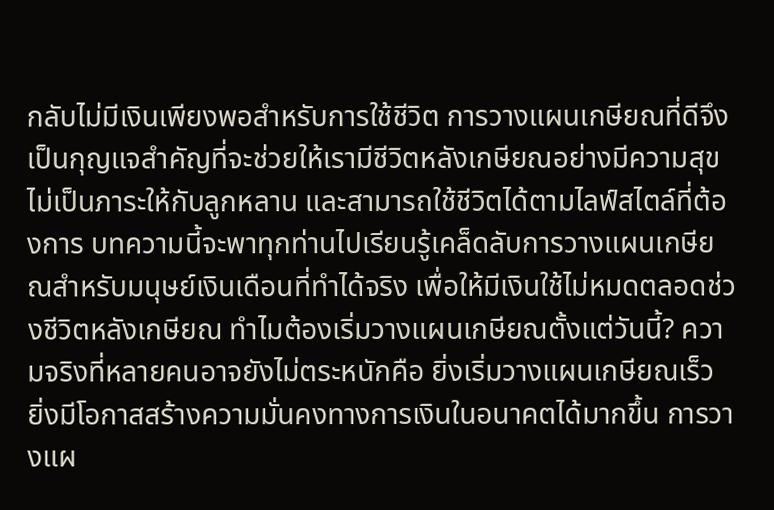กลับไม่มีเงินเพียงพอสำหรับการใช้ชีวิต การวางแผนเกษียณที่ดีจึงเป็นกุญแจสำคัญที่จะช่วยให้เรามีชีวิตหลังเกษียณอย่างมีความสุข ไม่เป็นภาระให้กับลูกหลาน และสามารถใช้ชีวิตได้ตามไลฟ์สไตล์ที่ต้องการ บทความนี้จะพาทุกท่านไปเรียนรู้เคล็ดลับการวางแผนเกษียณสำหรับมนุษย์เงินเดือนที่ทำได้จริง เพื่อให้มีเงินใช้ไม่หมดตลอดช่วงชีวิตหลังเกษียณ ทำไมต้องเริ่มวางแผนเกษียณตั้งแต่วันนี้? ความจริงที่หลายคนอาจยังไม่ตระหนักคือ ยิ่งเริ่มวางแผนเกษียณเร็ว ยิ่งมีโอกาสสร้างความมั่นคงทางการเงินในอนาคตได้มากขึ้น การวางแผ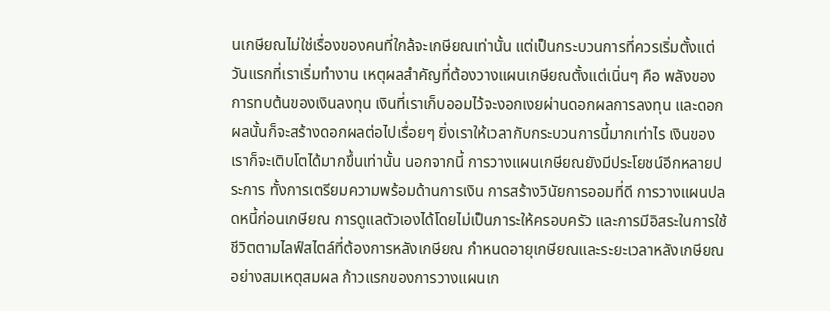นเกษียณไม่ใช่เรื่องของคนที่ใกล้จะเกษียณเท่านั้น แต่เป็นกระบวนการที่ควรเริ่มตั้งแต่วันแรกที่เราเริ่มทำงาน เหตุผลสำคัญที่ต้องวางแผนเกษียณตั้งแต่เนิ่นๆ คือ พลังของการทบต้นของเงินลงทุน เงินที่เราเก็บออมไว้จะงอกเงยผ่านดอกผลการลงทุน และดอกผลนั้นก็จะสร้างดอกผลต่อไปเรื่อยๆ ยิ่งเราให้เวลากับกระบวนการนี้มากเท่าไร เงินของเราก็จะเติบโตได้มากขึ้นเท่านั้น นอกจากนี้ การวางแผนเกษียณยังมีประโยชน์อีกหลายประการ ทั้งการเตรียมความพร้อมด้านการเงิน การสร้างวินัยการออมที่ดี การวางแผนปลดหนี้ก่อนเกษียณ การดูแลตัวเองได้โดยไม่เป็นภาระให้ครอบครัว และการมีอิสระในการใช้ชีวิตตามไลฟ์สไตล์ที่ต้องการหลังเกษียณ กำหนดอายุเกษียณและระยะเวลาหลังเกษียณอย่างสมเหตุสมผล ก้าวแรกของการวางแผนเก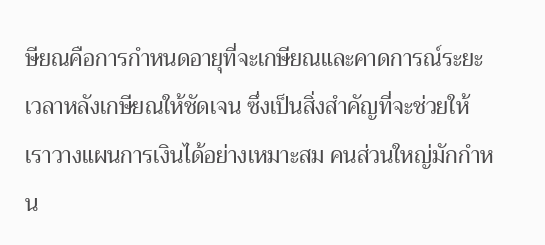ษียณคือการกำหนดอายุที่จะเกษียณและคาดการณ์ระยะเวลาหลังเกษียณให้ชัดเจน ซึ่งเป็นสิ่งสำคัญที่จะช่วยให้เราวางแผนการเงินได้อย่างเหมาะสม คนส่วนใหญ่มักกำหน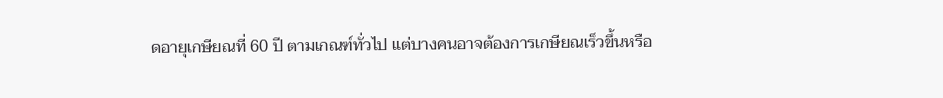ดอายุเกษียณที่ 60 ปี ตามเกณฑ์ทั่วไป แต่บางคนอาจต้องการเกษียณเร็วขึ้นหรือ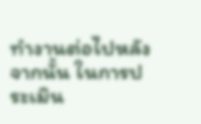ทำงานต่อไปหลังจากนั้น ในการประเมิน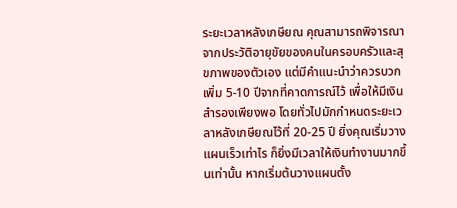ระยะเวลาหลังเกษียณ คุณสามารถพิจารณาจากประวัติอายุขัยของคนในครอบครัวและสุขภาพของตัวเอง แต่มีคำแนะนำว่าควรบวกเพิ่ม 5-10 ปีจากที่คาดการณ์ไว้ เพื่อให้มีเงินสำรองเพียงพอ โดยทั่วไปมักกำหนดระยะเวลาหลังเกษียณไว้ที่ 20-25 ปี ยิ่งคุณเริ่มวางแผนเร็วเท่าไร ก็ยิ่งมีเวลาให้เงินทำงานมากขึ้นเท่านั้น หากเริ่มต้นวางแผนตั้ง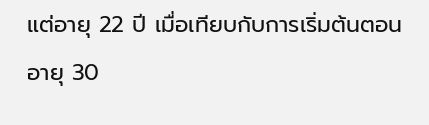แต่อายุ 22 ปี เมื่อเทียบกับการเริ่มต้นตอนอายุ 30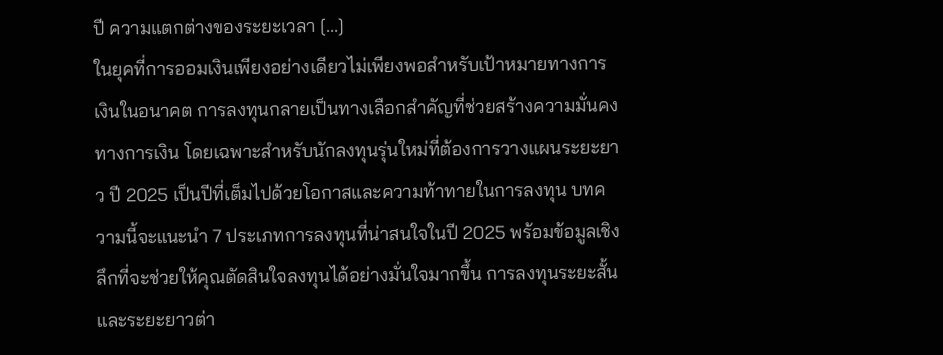ปี ความแตกต่างของระยะเวลา [...]
ในยุคที่การออมเงินเพียงอย่างเดียวไม่เพียงพอสำหรับเป้าหมายทางการเงินในอนาคต การลงทุนกลายเป็นทางเลือกสำคัญที่ช่วยสร้างความมั่นคงทางการเงิน โดยเฉพาะสำหรับนักลงทุนรุ่นใหม่ที่ต้องการวางแผนระยะยาว ปี 2025 เป็นปีที่เต็มไปด้วยโอกาสและความท้าทายในการลงทุน บทความนี้จะแนะนำ 7 ประเภทการลงทุนที่น่าสนใจในปี 2025 พร้อมข้อมูลเชิงลึกที่จะช่วยให้คุณตัดสินใจลงทุนได้อย่างมั่นใจมากขึ้น การลงทุนระยะสั้นและระยะยาวต่า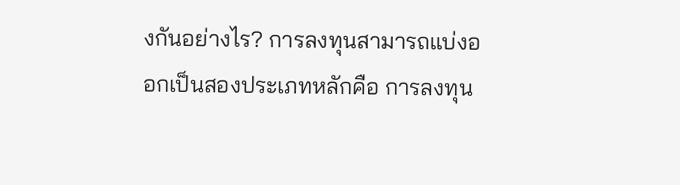งกันอย่างไร? การลงทุนสามารถแบ่งออกเป็นสองประเภทหลักคือ การลงทุน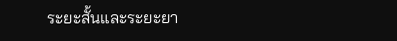ระยะสั้นและระยะยา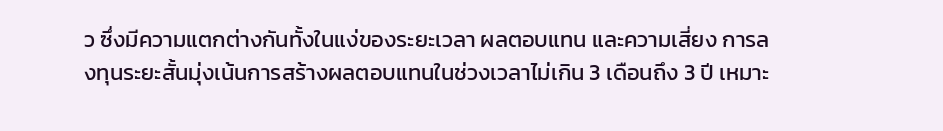ว ซึ่งมีความแตกต่างกันทั้งในแง่ของระยะเวลา ผลตอบแทน และความเสี่ยง การลงทุนระยะสั้นมุ่งเน้นการสร้างผลตอบแทนในช่วงเวลาไม่เกิน 3 เดือนถึง 3 ปี เหมาะ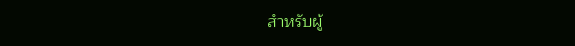สำหรับผู้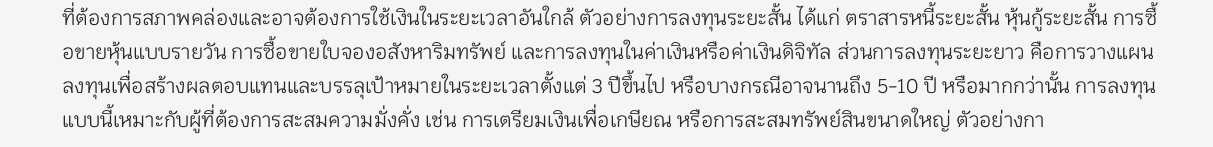ที่ต้องการสภาพคล่องและอาจต้องการใช้เงินในระยะเวลาอันใกล้ ตัวอย่างการลงทุนระยะสั้น ได้แก่ ตราสารหนี้ระยะสั้น หุ้นกู้ระยะสั้น การซื้อขายหุ้นแบบรายวัน การซื้อขายใบจองอสังหาริมทรัพย์ และการลงทุนในค่าเงินหรือค่าเงินดิจิทัล ส่วนการลงทุนระยะยาว คือการวางแผนลงทุนเพื่อสร้างผลตอบแทนและบรรลุเป้าหมายในระยะเวลาตั้งแต่ 3 ปีขึ้นไป หรือบางกรณีอาจนานถึง 5-10 ปี หรือมากกว่านั้น การลงทุนแบบนี้เหมาะกับผู้ที่ต้องการสะสมความมั่งคั่ง เช่น การเตรียมเงินเพื่อเกษียณ หรือการสะสมทรัพย์สินขนาดใหญ่ ตัวอย่างกา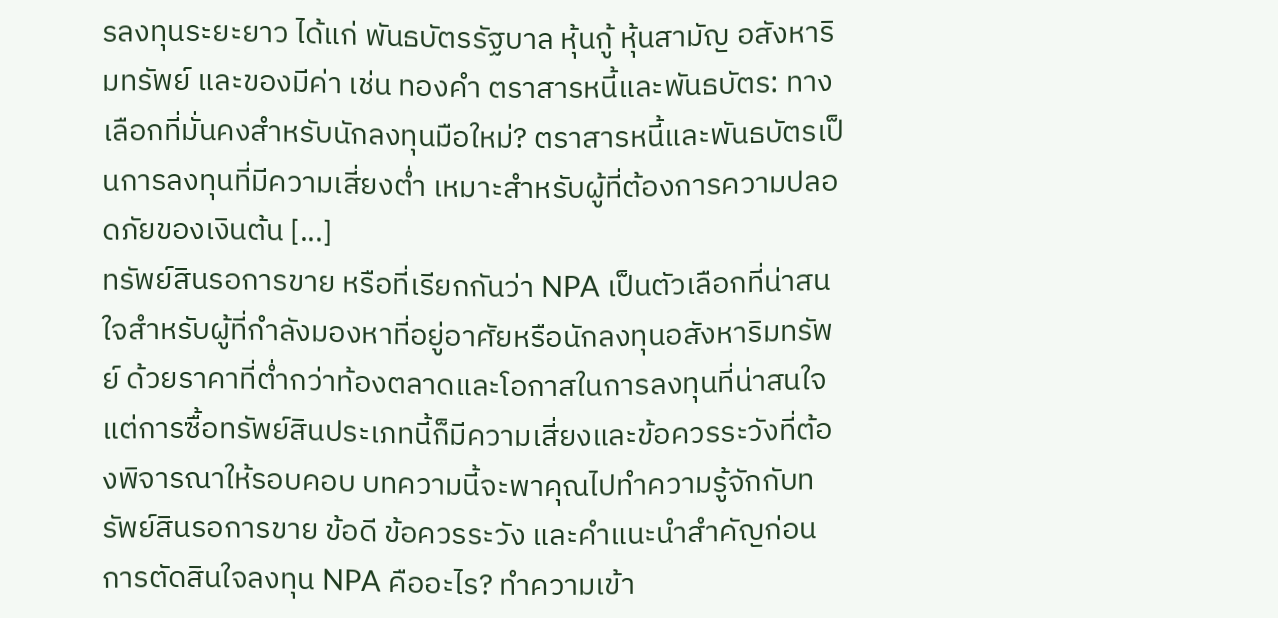รลงทุนระยะยาว ได้แก่ พันธบัตรรัฐบาล หุ้นกู้ หุ้นสามัญ อสังหาริมทรัพย์ และของมีค่า เช่น ทองคำ ตราสารหนี้และพันธบัตร: ทางเลือกที่มั่นคงสำหรับนักลงทุนมือใหม่? ตราสารหนี้และพันธบัตรเป็นการลงทุนที่มีความเสี่ยงต่ำ เหมาะสำหรับผู้ที่ต้องการความปลอดภัยของเงินต้น [...]
ทรัพย์สินรอการขาย หรือที่เรียกกันว่า NPA เป็นตัวเลือกที่น่าสนใจสำหรับผู้ที่กำลังมองหาที่อยู่อาศัยหรือนักลงทุนอสังหาริมทรัพย์ ด้วยราคาที่ต่ำกว่าท้องตลาดและโอกาสในการลงทุนที่น่าสนใจ แต่การซื้อทรัพย์สินประเภทนี้ก็มีความเสี่ยงและข้อควรระวังที่ต้องพิจารณาให้รอบคอบ บทความนี้จะพาคุณไปทำความรู้จักกับทรัพย์สินรอการขาย ข้อดี ข้อควรระวัง และคำแนะนำสำคัญก่อนการตัดสินใจลงทุน NPA คืออะไร? ทำความเข้า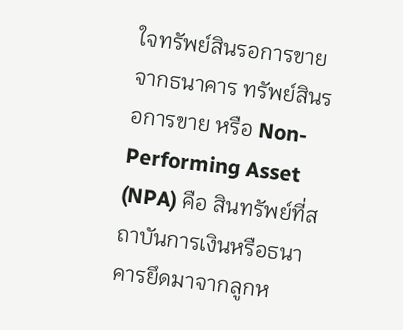ใจทรัพย์สินรอการขายจากธนาคาร ทรัพย์สินรอการขาย หรือ Non-Performing Asset (NPA) คือ สินทรัพย์ที่สถาบันการเงินหรือธนาคารยึดมาจากลูกห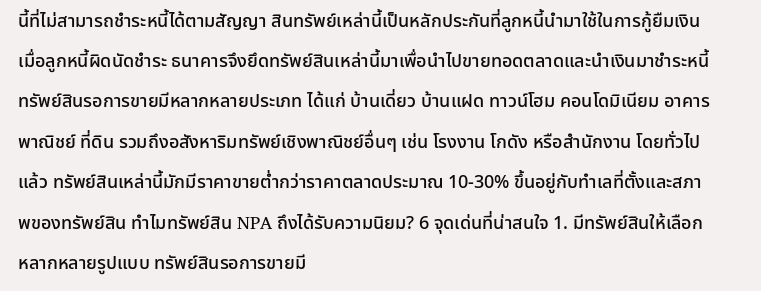นี้ที่ไม่สามารถชำระหนี้ได้ตามสัญญา สินทรัพย์เหล่านี้เป็นหลักประกันที่ลูกหนี้นำมาใช้ในการกู้ยืมเงิน เมื่อลูกหนี้ผิดนัดชำระ ธนาคารจึงยึดทรัพย์สินเหล่านี้มาเพื่อนำไปขายทอดตลาดและนำเงินมาชำระหนี้ ทรัพย์สินรอการขายมีหลากหลายประเภท ได้แก่ บ้านเดี่ยว บ้านแฝด ทาวน์โฮม คอนโดมิเนียม อาคารพาณิชย์ ที่ดิน รวมถึงอสังหาริมทรัพย์เชิงพาณิชย์อื่นๆ เช่น โรงงาน โกดัง หรือสำนักงาน โดยทั่วไปแล้ว ทรัพย์สินเหล่านี้มักมีราคาขายต่ำกว่าราคาตลาดประมาณ 10-30% ขึ้นอยู่กับทำเลที่ตั้งและสภาพของทรัพย์สิน ทำไมทรัพย์สิน NPA ถึงได้รับความนิยม? 6 จุดเด่นที่น่าสนใจ 1. มีทรัพย์สินให้เลือกหลากหลายรูปแบบ ทรัพย์สินรอการขายมี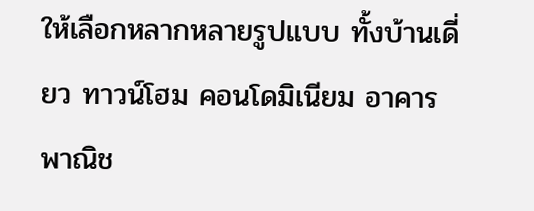ให้เลือกหลากหลายรูปแบบ ทั้งบ้านเดี่ยว ทาวน์โฮม คอนโดมิเนียม อาคารพาณิช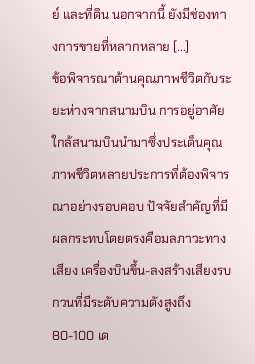ย์ และที่ดิน นอกจากนี้ ยังมีช่องทางการขายที่หลากหลาย [...]
ข้อพิจารณาด้านคุณภาพชีวิตกับระยะห่างจากสนามบิน การอยู่อาศัยใกล้สนามบินนำมาซึ่งประเด็นคุณภาพชีวิตหลายประการที่ต้องพิจารณาอย่างรอบคอบ ปัจจัยสำคัญที่มีผลกระทบโดยตรงคือมลภาวะทางเสียง เครื่องบินขึ้น-ลงสร้างเสียงรบกวนที่มีระดับความดังสูงถึง 80-100 เด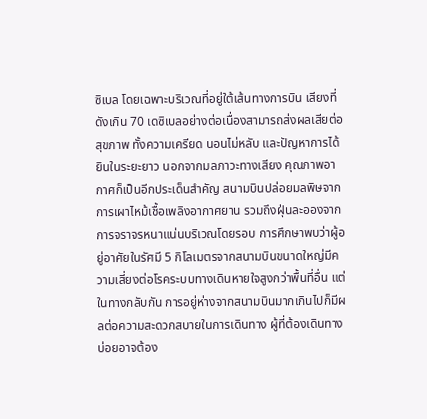ซิเบล โดยเฉพาะบริเวณที่อยู่ใต้เส้นทางการบิน เสียงที่ดังเกิน 70 เดซิเบลอย่างต่อเนื่องสามารถส่งผลเสียต่อสุขภาพ ทั้งความเครียด นอนไม่หลับ และปัญหาการได้ยินในระยะยาว นอกจากมลภาวะทางเสียง คุณภาพอากาศก็เป็นอีกประเด็นสำคัญ สนามบินปล่อยมลพิษจากการเผาไหม้เชื้อเพลิงอากาศยาน รวมถึงฝุ่นละอองจากการจราจรหนาแน่นบริเวณโดยรอบ การศึกษาพบว่าผู้อยู่อาศัยในรัศมี 5 กิโลเมตรจากสนามบินขนาดใหญ่มีความเสี่ยงต่อโรคระบบทางเดินหายใจสูงกว่าพื้นที่อื่น แต่ในทางกลับกัน การอยู่ห่างจากสนามบินมากเกินไปก็มีผลต่อความสะดวกสบายในการเดินทาง ผู้ที่ต้องเดินทางบ่อยอาจต้อง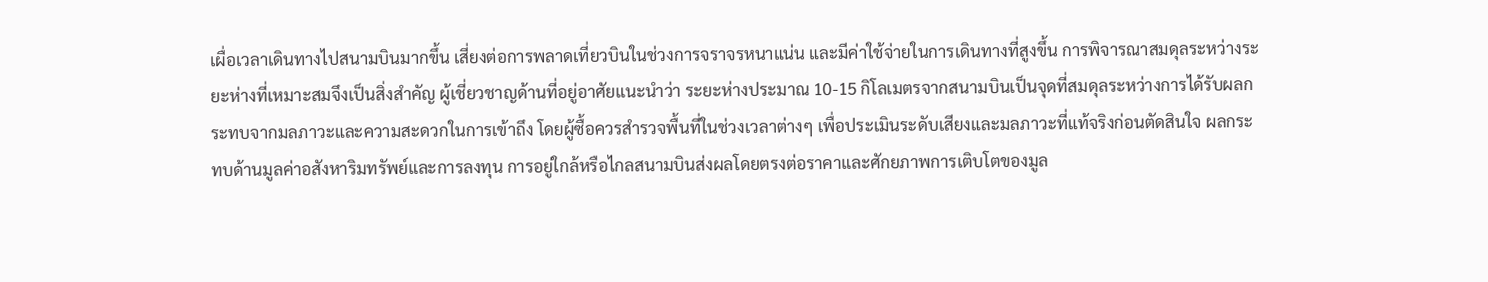เผื่อเวลาเดินทางไปสนามบินมากขึ้น เสี่ยงต่อการพลาดเที่ยวบินในช่วงการจราจรหนาแน่น และมีค่าใช้จ่ายในการเดินทางที่สูงขึ้น การพิจารณาสมดุลระหว่างระยะห่างที่เหมาะสมจึงเป็นสิ่งสำคัญ ผู้เชี่ยวชาญด้านที่อยู่อาศัยแนะนำว่า ระยะห่างประมาณ 10-15 กิโลเมตรจากสนามบินเป็นจุดที่สมดุลระหว่างการได้รับผลกระทบจากมลภาวะและความสะดวกในการเข้าถึง โดยผู้ซื้อควรสำรวจพื้นที่ในช่วงเวลาต่างๆ เพื่อประเมินระดับเสียงและมลภาวะที่แท้จริงก่อนตัดสินใจ ผลกระทบด้านมูลค่าอสังหาริมทรัพย์และการลงทุน การอยู่ใกล้หรือไกลสนามบินส่งผลโดยตรงต่อราคาและศักยภาพการเติบโตของมูล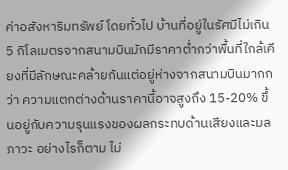ค่าอสังหาริมทรัพย์ โดยทั่วไป บ้านที่อยู่ในรัศมีไม่เกิน 5 กิโลเมตรจากสนามบินมักมีราคาต่ำกว่าพื้นที่ใกล้เคียงที่มีลักษณะคล้ายกันแต่อยู่ห่างจากสนามบินมากกว่า ความแตกต่างด้านราคานี้อาจสูงถึง 15-20% ขึ้นอยู่กับความรุนแรงของผลกระทบด้านเสียงและมลภาวะ อย่างไรก็ตาม ไม่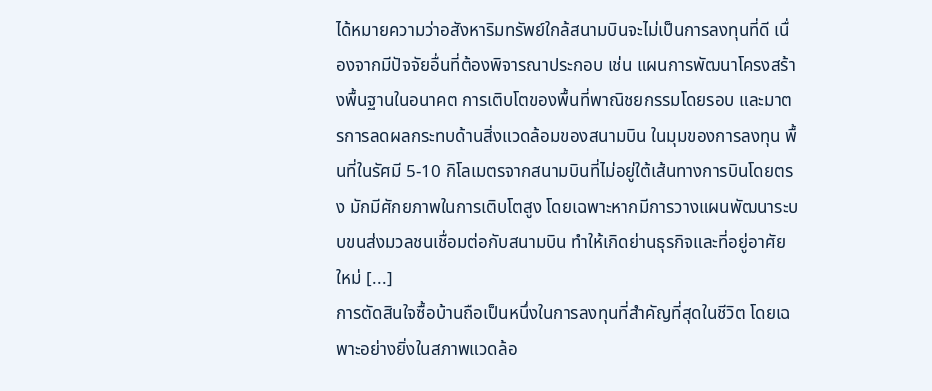ได้หมายความว่าอสังหาริมทรัพย์ใกล้สนามบินจะไม่เป็นการลงทุนที่ดี เนื่องจากมีปัจจัยอื่นที่ต้องพิจารณาประกอบ เช่น แผนการพัฒนาโครงสร้างพื้นฐานในอนาคต การเติบโตของพื้นที่พาณิชยกรรมโดยรอบ และมาตรการลดผลกระทบด้านสิ่งแวดล้อมของสนามบิน ในมุมของการลงทุน พื้นที่ในรัศมี 5-10 กิโลเมตรจากสนามบินที่ไม่อยู่ใต้เส้นทางการบินโดยตรง มักมีศักยภาพในการเติบโตสูง โดยเฉพาะหากมีการวางแผนพัฒนาระบบขนส่งมวลชนเชื่อมต่อกับสนามบิน ทำให้เกิดย่านธุรกิจและที่อยู่อาศัยใหม่ [...]
การตัดสินใจซื้อบ้านถือเป็นหนึ่งในการลงทุนที่สำคัญที่สุดในชีวิต โดยเฉพาะอย่างยิ่งในสภาพแวดล้อ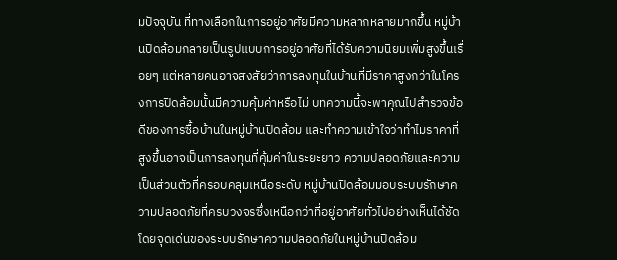มปัจจุบัน ที่ทางเลือกในการอยู่อาศัยมีความหลากหลายมากขึ้น หมู่บ้านปิดล้อมกลายเป็นรูปแบบการอยู่อาศัยที่ได้รับความนิยมเพิ่มสูงขึ้นเรื่อยๆ แต่หลายคนอาจสงสัยว่าการลงทุนในบ้านที่มีราคาสูงกว่าในโครงการปิดล้อมนั้นมีความคุ้มค่าหรือไม่ บทความนี้จะพาคุณไปสำรวจข้อดีของการซื้อบ้านในหมู่บ้านปิดล้อม และทำความเข้าใจว่าทำไมราคาที่สูงขึ้นอาจเป็นการลงทุนที่คุ้มค่าในระยะยาว ความปลอดภัยและความเป็นส่วนตัวที่ครอบคลุมเหนือระดับ หมู่บ้านปิดล้อมมอบระบบรักษาความปลอดภัยที่ครบวงจรซึ่งเหนือกว่าที่อยู่อาศัยทั่วไปอย่างเห็นได้ชัด โดยจุดเด่นของระบบรักษาความปลอดภัยในหมู่บ้านปิดล้อม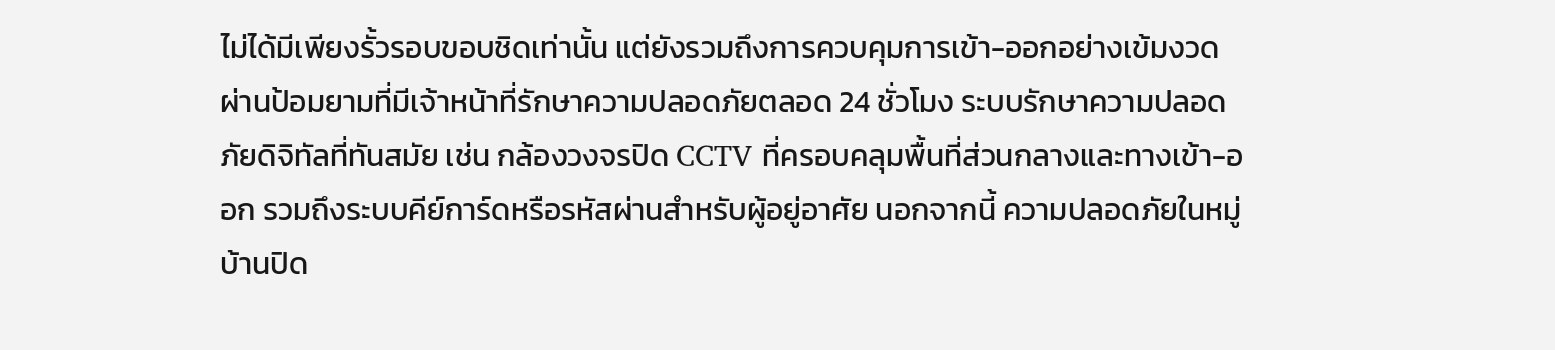ไม่ได้มีเพียงรั้วรอบขอบชิดเท่านั้น แต่ยังรวมถึงการควบคุมการเข้า-ออกอย่างเข้มงวดผ่านป้อมยามที่มีเจ้าหน้าที่รักษาความปลอดภัยตลอด 24 ชั่วโมง ระบบรักษาความปลอดภัยดิจิทัลที่ทันสมัย เช่น กล้องวงจรปิด CCTV ที่ครอบคลุมพื้นที่ส่วนกลางและทางเข้า-ออก รวมถึงระบบคีย์การ์ดหรือรหัสผ่านสำหรับผู้อยู่อาศัย นอกจากนี้ ความปลอดภัยในหมู่บ้านปิด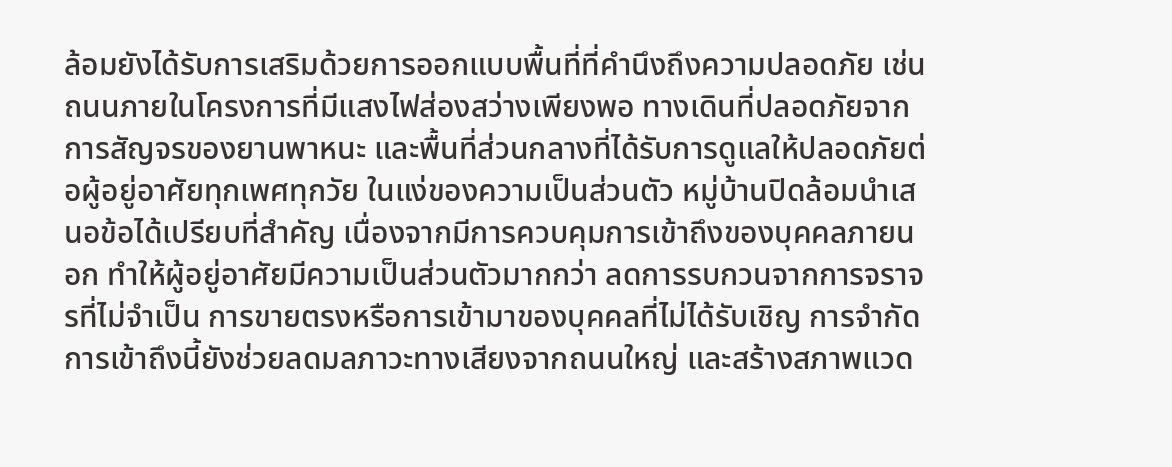ล้อมยังได้รับการเสริมด้วยการออกแบบพื้นที่ที่คำนึงถึงความปลอดภัย เช่น ถนนภายในโครงการที่มีแสงไฟส่องสว่างเพียงพอ ทางเดินที่ปลอดภัยจากการสัญจรของยานพาหนะ และพื้นที่ส่วนกลางที่ได้รับการดูแลให้ปลอดภัยต่อผู้อยู่อาศัยทุกเพศทุกวัย ในแง่ของความเป็นส่วนตัว หมู่บ้านปิดล้อมนำเสนอข้อได้เปรียบที่สำคัญ เนื่องจากมีการควบคุมการเข้าถึงของบุคคลภายนอก ทำให้ผู้อยู่อาศัยมีความเป็นส่วนตัวมากกว่า ลดการรบกวนจากการจราจรที่ไม่จำเป็น การขายตรงหรือการเข้ามาของบุคคลที่ไม่ได้รับเชิญ การจำกัดการเข้าถึงนี้ยังช่วยลดมลภาวะทางเสียงจากถนนใหญ่ และสร้างสภาพแวด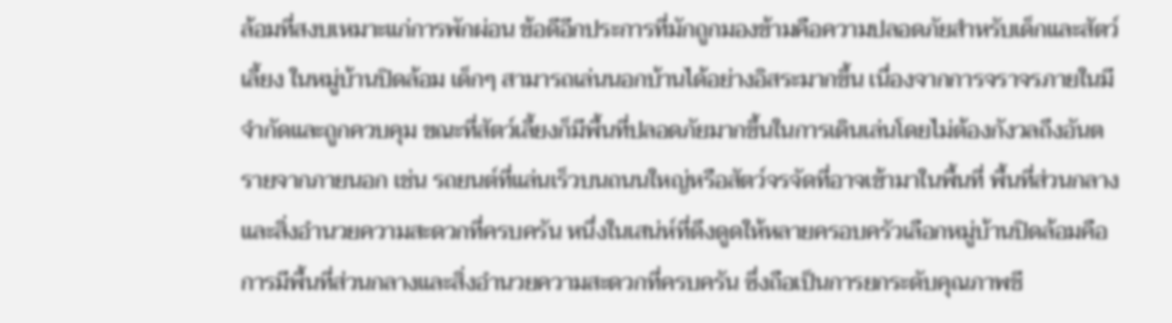ล้อมที่สงบเหมาะแก่การพักผ่อน ข้อดีอีกประการที่มักถูกมองข้ามคือความปลอดภัยสำหรับเด็กและสัตว์เลี้ยง ในหมู่บ้านปิดล้อม เด็กๆ สามารถเล่นนอกบ้านได้อย่างอิสระมากขึ้น เนื่องจากการจราจรภายในมีจำกัดและถูกควบคุม ขณะที่สัตว์เลี้ยงก็มีพื้นที่ปลอดภัยมากขึ้นในการเดินเล่นโดยไม่ต้องกังวลถึงอันตรายจากภายนอก เช่น รถยนต์ที่แล่นเร็วบนถนนใหญ่หรือสัตว์จรจัดที่อาจเข้ามาในพื้นที่ พื้นที่ส่วนกลางและสิ่งอำนวยความสะดวกที่ครบครัน หนึ่งในเสน่ห์ที่ดึงดูดให้หลายครอบครัวเลือกหมู่บ้านปิดล้อมคือการมีพื้นที่ส่วนกลางและสิ่งอำนวยความสะดวกที่ครบครัน ซึ่งถือเป็นการยกระดับคุณภาพชี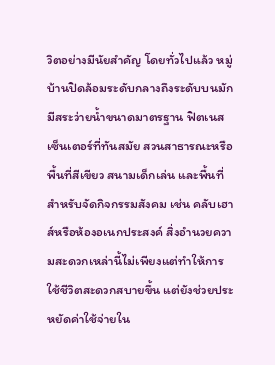วิตอย่างมีนัยสำคัญ โดยทั่วไปแล้ว หมู่บ้านปิดล้อมระดับกลางถึงระดับบนมักมีสระว่ายน้ำขนาดมาตรฐาน ฟิตเนสเซ็นเตอร์ที่ทันสมัย สวนสาธารณะหรือพื้นที่สีเขียว สนามเด็กเล่น และพื้นที่สำหรับจัดกิจกรรมสังคม เช่น คลับเฮาส์หรือห้องอเนกประสงค์ สิ่งอำนวยความสะดวกเหล่านี้ไม่เพียงแต่ทำให้การใช้ชีวิตสะดวกสบายขึ้น แต่ยังช่วยประหยัดค่าใช้จ่ายใน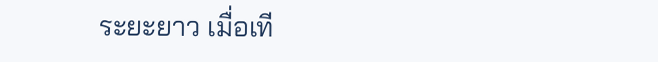ระยะยาว เมื่อเที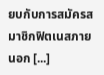ยบกับการสมัครสมาชิกฟิตเนสภายนอก [...]